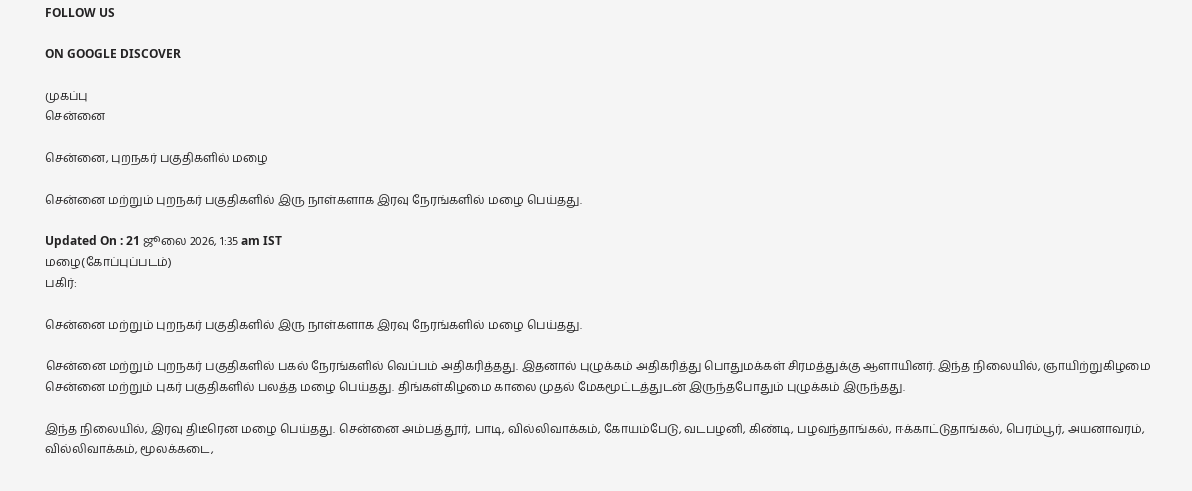FOLLOW US

ON GOOGLE DISCOVER

முகப்பு
சென்னை

சென்னை, புறநகர் பகுதிகளில் மழை

சென்னை மற்றும் புறநகர் பகுதிகளில் இரு நாள்களாக இரவு நேரங்களில் மழை பெய்தது.

Updated On : 21 ஜூலை 2026, 1:35 am IST
மழை(கோப்புப்படம்)
பகிர்:

சென்னை மற்றும் புறநகர் பகுதிகளில் இரு நாள்களாக இரவு நேரங்களில் மழை பெய்தது.

சென்னை மற்றும் புறநகர் பகுதிகளில் பகல் நேரங்களில் வெப்பம் அதிகரித்தது. இதனால் புழுக்கம் அதிகரித்து பொதுமக்கள் சிரமத்துக்கு ஆளாயினர். இந்த நிலையில், ஞாயிற்றுகிழமை சென்னை மற்றும் புகர் பகுதிகளில் பலத்த மழை பெய்தது. திங்கள்கிழமை காலை முதல் மேகமூட்டத்துடன் இருந்தபோதும் புழுக்கம் இருந்தது.

இந்த நிலையில், இரவு திடீரென மழை பெய்தது. சென்னை அம்பத்தூர், பாடி, வில்லிவாக்கம், கோயம்பேடு, வடபழனி, கிண்டி, பழவந்தாங்கல், ஈக்காட்டுதாங்கல், பெரம்பூர், அயனாவரம், வில்லிவாக்கம், மூலக்கடை,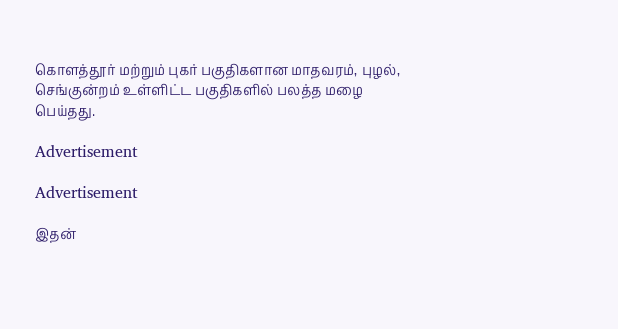கொளத்தூர் மற்றும் புகர் பகுதிகளான மாதவரம், புழல், செங்குன்றம் உள்ளிட்ட பகுதிகளில் பலத்த மழை பெய்தது.

Advertisement

Advertisement

இதன்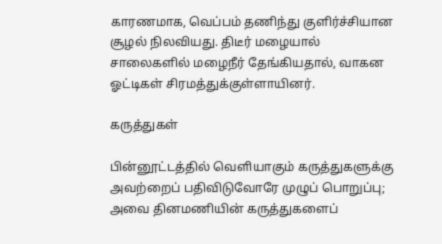காரணமாக, வெப்பம் தணிந்து குளிர்ச்சியான சூழல் நிலவியது. திடீர் மழையால் சாலைகளில் மழைநீர் தேங்கியதால், வாகன ஓட்டிகள் சிரமத்துக்குள்ளாயினர்.

கருத்துகள்

பின்னூட்டத்தில் வெளியாகும் கருத்துகளுக்கு அவற்றைப் பதிவிடுவோரே முழுப் பொறுப்பு; அவை தினமணியின் கருத்துகளைப்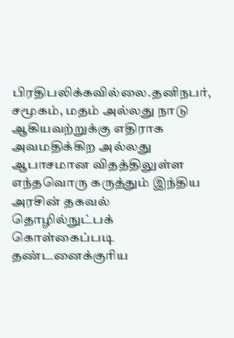பிரதிபலிக்கவில்லை.தனிநபர், சமூகம், மதம் அல்லது நாடு ஆகியவற்றுக்கு எதிராக அவமதிக்கிற அல்லது ஆபாசமான விதத்திலுள்ள எந்தவொரு கருத்தும் இந்திய அரசின் தகவல் தொழில்நுட்பக் கொள்கைப்படி தண்டனைக்குரிய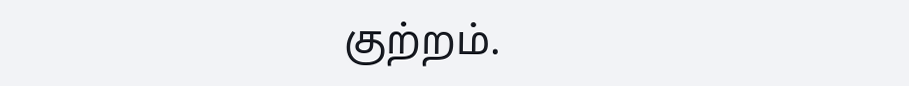குற்றம்.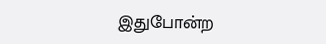இதுபோன்ற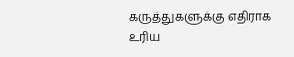கருத்துகளுக்கு எதிராக உரிய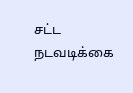சட்ட நடவடிக்கை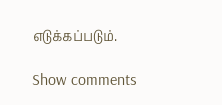எடுக்கப்படும்.

Show comments